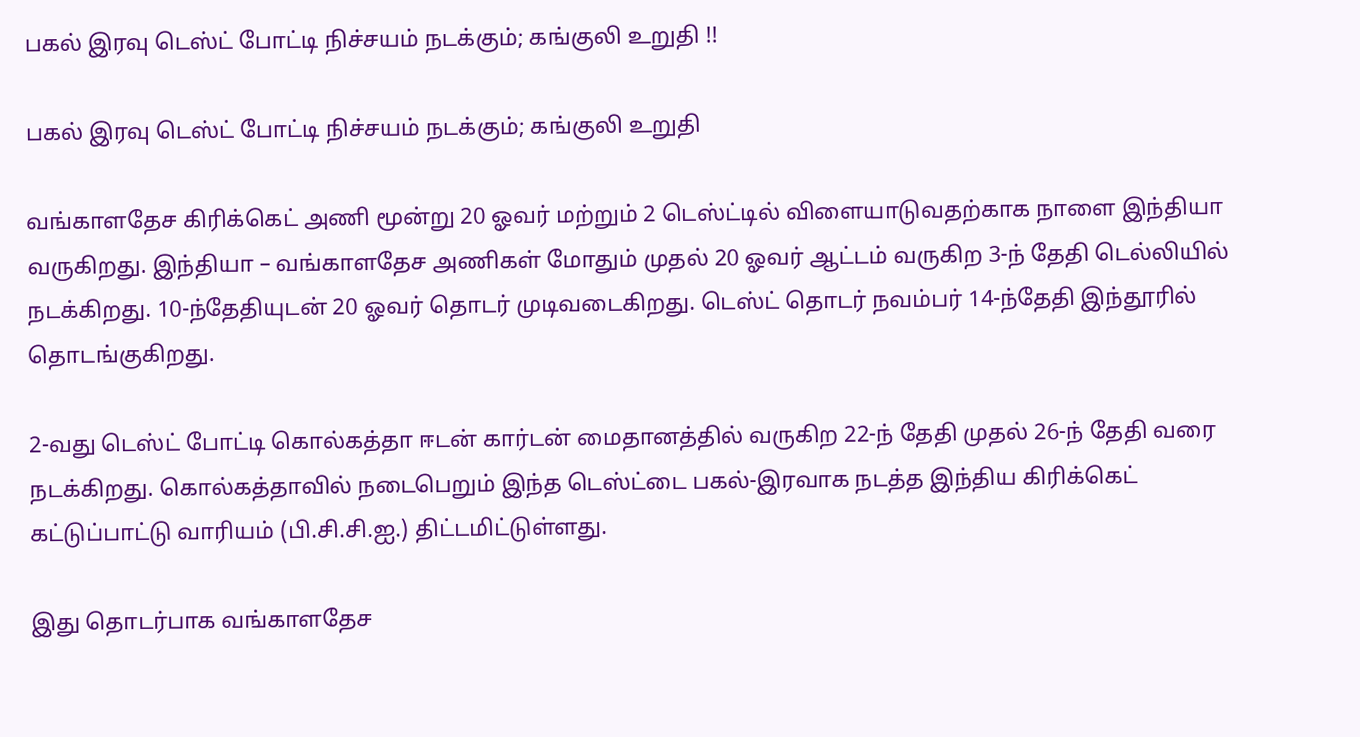பகல் இரவு டெஸ்ட் போட்டி நிச்சயம் நடக்கும்; கங்குலி உறுதி !!

பகல் இரவு டெஸ்ட் போட்டி நிச்சயம் நடக்கும்; கங்குலி உறுதி

வங்காளதேச கிரிக்கெட் அணி மூன்று 20 ஓவர் மற்றும் 2 டெஸ்ட்டில் விளையாடுவதற்காக நாளை இந்தியா வருகிறது. இந்தியா – வங்காளதேச அணிகள் மோதும் முதல் 20 ஓவர் ஆட்டம் வருகிற 3-ந் தேதி டெல்லியில் நடக்கிறது. 10-ந்தேதியுடன் 20 ஓவர் தொடர் முடிவடைகிறது. டெஸ்ட் தொடர் நவம்பர் 14-ந்தேதி இந்தூரில் தொடங்குகிறது.

2-வது டெஸ்ட் போட்டி கொல்கத்தா ஈடன் கார்டன் மைதானத்தில் வருகிற 22-ந் தேதி முதல் 26-ந் தேதி வரை நடக்கிறது. கொல்கத்தாவில் நடைபெறும் இந்த டெஸ்ட்டை பகல்-இரவாக நடத்த இந்திய கிரிக்கெட் கட்டுப்பாட்டு வாரியம் (பி.சி.சி.ஐ.) திட்டமிட்டுள்ளது.

இது தொடர்பாக வங்காளதேச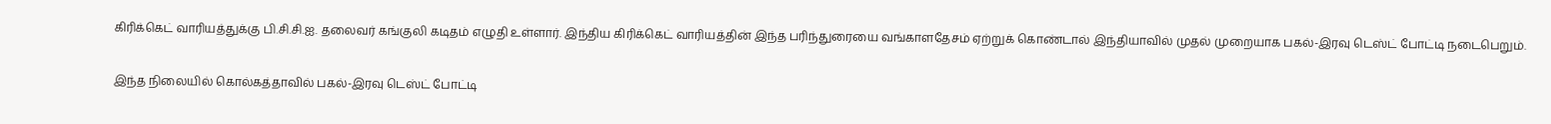கிரிக்கெட் வாரியத்துக்கு பி.சி.சி.ஐ. தலைவர் கங்குலி கடிதம் எழுதி உள்ளார். இந்திய கிரிக்கெட் வாரியத்தின் இந்த பரிந்துரையை வங்காளதேசம் ஏற்றுக் கொண்டால் இந்தியாவில் முதல் முறையாக பகல்-இரவு டெஸ்ட் போட்டி நடைபெறும்.

இந்த நிலையில் கொல்கத்தாவில் பகல்-இரவு டெஸ்ட் போட்டி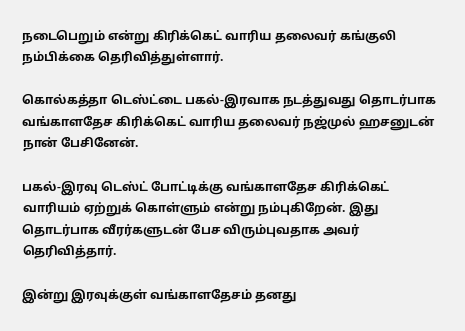நடைபெறும் என்று கிரிக்கெட் வாரிய தலைவர் கங்குலி நம்பிக்கை தெரிவித்துள்ளார்.

கொல்கத்தா டெஸ்ட்டை பகல்-இரவாக நடத்துவது தொடர்பாக வங்காளதேச கிரிக்கெட் வாரிய தலைவர் நஜ்முல் ஹசனுடன் நான் பேசினேன்.

பகல்-இரவு டெஸ்ட் போட்டிக்கு வங்காளதேச கிரிக்கெட் வாரியம் ஏற்றுக் கொள்ளும் என்று நம்புகிறேன். இது தொடர்பாக வீரர்களுடன் பேச விரும்புவதாக அவர் தெரிவித்தார்.

இன்று இரவுக்குள் வங்காளதேசம் தனது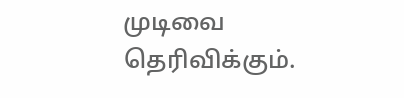முடிவை தெரிவிக்கும்.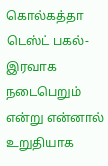கொல்கத்தா டெஸ்ட் பகல்-இரவாக நடைபெறும் என்று என்னால் உறுதியாக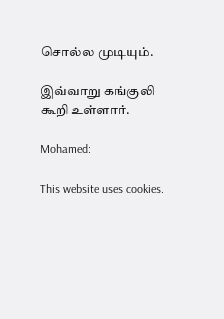சொல்ல முடியும்.

இவ்வாறு கங்குலி கூறி உள்ளார்.

Mohamed:

This website uses cookies.